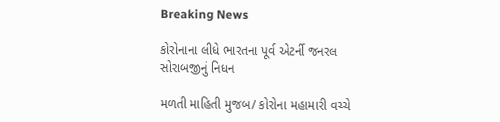Breaking News

કોરોનાના લીધે ભારતના પૂર્વ એટર્ની જનરલ સોરાબજીનું નિધન

મળતી માહિતી મુજબ/ કોરોના મહામારી વચ્ચે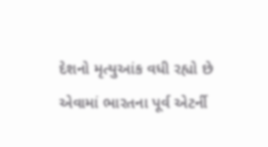દેશનો મૃત્યુઆંક વધી રહ્યો છે એવામાં ભારતના પૂર્વ એટર્ની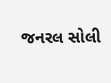જનરલ સોલી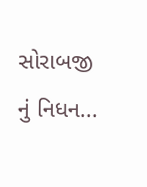સોરાબજી નું નિધન...